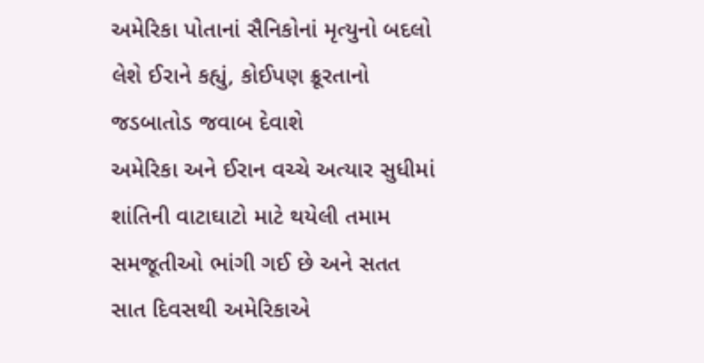અમેરિકા પોતાનાં સૈનિકોનાં મૃત્યુનો બદલો લેશે ઈરાને કહ્યું, કોઈપણ ક્રૂરતાનો જડબાતોડ જવાબ દેવાશે
અમેરિકા અને ઈરાન વચ્ચે અત્યાર સુધીમાં શાંતિની વાટાઘાટો માટે થયેલી તમામ સમજૂતીઓ ભાંગી ગઈ છે અને સતત સાત દિવસથી અમેરિકાએ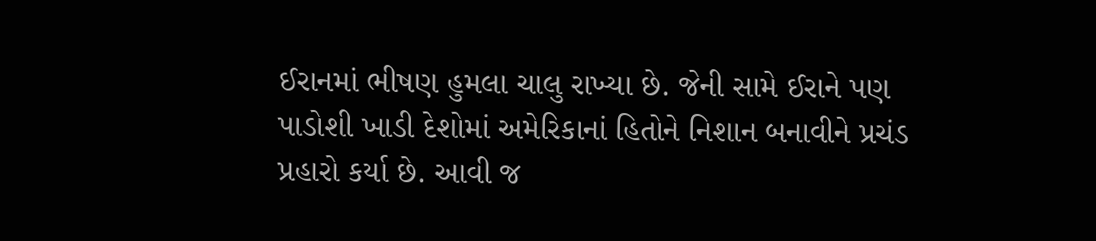ઈરાનમાં ભીષણ હુમલા ચાલુ રાખ્યા છે. જેની સામે ઈરાને પણ પાડોશી ખાડી દેશોમાં અમેરિકાનાં હિતોને નિશાન બનાવીને પ્રચંડ પ્રહારો કર્યા છે. આવી જ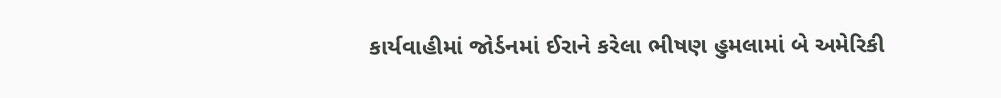કાર્યવાહીમાં જોર્ડનમાં ઈરાને કરેલા ભીષણ હુમલામાં બે અમેરિકી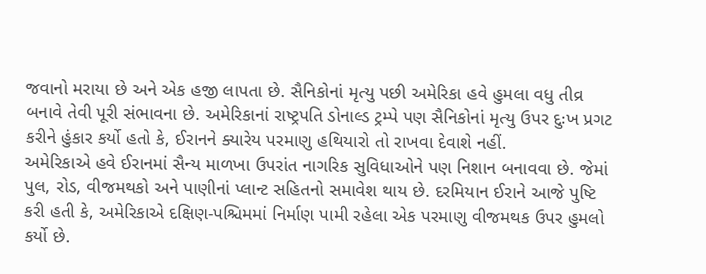જવાનો મરાયા છે અને એક હજી લાપતા છે. સૈનિકોનાં મૃત્યુ પછી અમેરિકા હવે હુમલા વધુ તીવ્ર બનાવે તેવી પૂરી સંભાવના છે. અમેરિકાનાં રાષ્ટ્રપતિ ડોનાલ્ડ ટ્રમ્પે પણ સૈનિકોનાં મૃત્યુ ઉપર દુઃખ પ્રગટ કરીને હુંકાર કર્યો હતો કે, ઈરાનને ક્યારેય પરમાણુ હથિયારો તો રાખવા દેવાશે નહીં.
અમેરિકાએ હવે ઈરાનમાં સૈન્ય માળખા ઉપરાંત નાગરિક સુવિધાઓને પણ નિશાન બનાવવા છે. જેમાં પુલ, રોડ, વીજમથકો અને પાણીનાં પ્લાન્ટ સહિતનો સમાવેશ થાય છે. દરમિયાન ઈરાને આજે પુષ્ટિ કરી હતી કે, અમેરિકાએ દક્ષિણ-પશ્ચિમમાં નિર્માણ પામી રહેલા એક પરમાણુ વીજમથક ઉપર હુમલો કર્યો છે.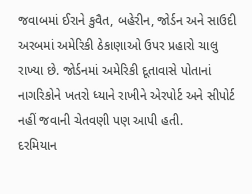જવાબમાં ઈરાને કુવૈત, બહેરીન, જોર્ડન અને સાઉદી અરબમાં અમેરિકી ઠેકાણાઓ ઉપર પ્રહારો ચાલુ રાખ્યા છે. જોર્ડનમાં અમેરિકી દૂતાવાસે પોતાનાં નાગરિકોને ખતરો ધ્યાને રાખીને એરપોર્ટ અને સીપોર્ટ નહીં જવાની ચેતવણી પણ આપી હતી.
દરમિયાન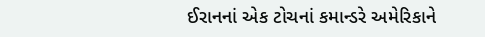ઈરાનનાં એક ટોચનાં કમાન્ડરે અમેરિકાને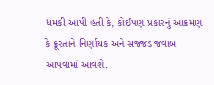ધમકી આપી હતી કે, કોઈપણ પ્રકારનું આક્રમણ કે ક્રૂરતાને નિર્ણાયક અને સજ્જડ જવાબ આપવામાં આવશે.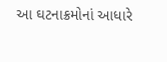આ ઘટનાક્રમોનાં આધારે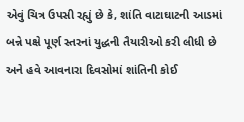એવું ચિત્ર ઉપસી રહ્યું છે કે, શાંતિ વાટાઘાટની આડમાં બન્ને પક્ષે પૂર્ણ સ્તરનાં યુદ્ધની તૈયારીઓ કરી લીધી છે અને હવે આવનારા દિવસોમાં શાંતિની કોઈ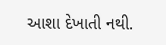આશા દેખાતી નથી.